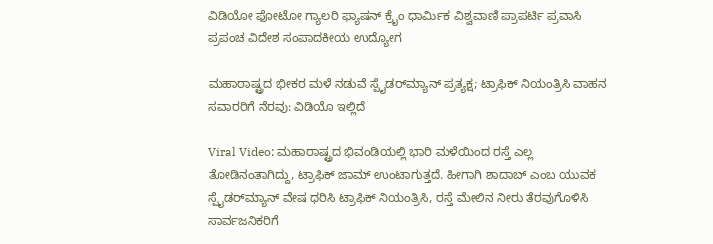ವಿಡಿಯೋ ಫೋಟೋ ಗ್ಯಾಲರಿ ಫ್ಯಾಷನ್ ಕ್ರೈಂ ಧಾರ್ಮಿಕ ವಿಶ್ವವಾಣಿ ಪ್ರಾಪರ್ಟಿ ಪ್ರವಾಸಿ ಪ್ರಪಂಚ ವಿದೇಶ ಸಂಪಾದಕೀಯ ಉದ್ಯೋಗ

ಮಹಾರಾಷ್ಟ್ರದ ಭೀಕರ ಮಳೆ ನಡುವೆ ಸ್ಪೈಡರ್‌ಮ್ಯಾನ್ ಪ್ರತ್ಯಕ್ಷ; ಟ್ರಾಫಿಕ್ ನಿಯಂತ್ರಿಸಿ ವಾಹನ ಸವಾರರಿಗೆ ನೆರವು: ವಿಡಿಯೊ ಇಲ್ಲಿದೆ

Viral Video: ಮಹಾರಾಷ್ಟ್ರದ ಭಿವಂಡಿಯಲ್ಲಿ ಭಾರಿ ಮಳೆಯಿಂದ ರಸ್ತೆ ಎಲ್ಲ ತೋಡಿನಂತಾಗಿದ್ದು, ಟ್ರಾಫಿಕ್‌ ಜಾಮ್‌ ಉಂಟಾಗುತ್ತದೆ. ಹೀಗಾಗಿ ಶಾದಾಬ್ ಎಂಬ ಯುವಕ ಸ್ಪೈಡರ್‌ಮ್ಯಾನ್ ವೇಷ ಧರಿಸಿ ಟ್ರಾಫಿಕ್ ನಿಯಂತ್ರಿಸಿ, ರಸ್ತೆ ಮೇಲಿನ ನೀರು ತೆರವುಗೊಳಿಸಿ ಸಾರ್ವಜನಿಕರಿಗೆ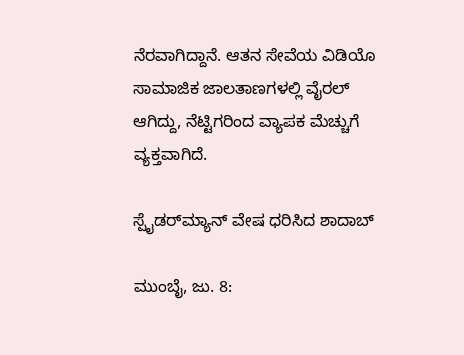ನೆರವಾಗಿದ್ದಾನೆ. ಆತನ ಸೇವೆಯ ವಿಡಿಯೊ ಸಾಮಾಜಿಕ ಜಾಲತಾಣಗಳಲ್ಲಿ ವೈರಲ್ ಆಗಿದ್ದು, ನೆಟ್ಟಿಗರಿಂದ ವ್ಯಾಪಕ ಮೆಚ್ಚುಗೆ ವ್ಯಕ್ತವಾಗಿದೆ.

ಸ್ಪೈಡರ್‌ಮ್ಯಾನ್ ವೇಷ ಧರಿಸಿದ ಶಾದಾಬ್

ಮುಂಬೈ, ಜು. 8: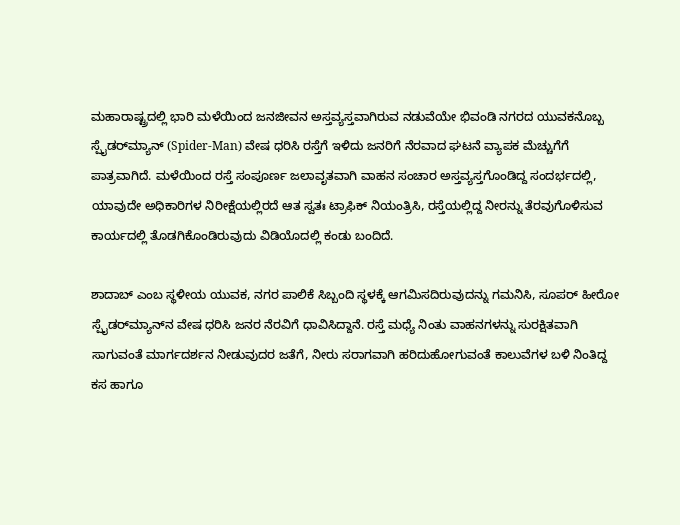ಮಹಾರಾಷ್ಟ್ರದಲ್ಲಿ ಭಾರಿ ಮಳೆಯಿಂದ ಜನಜೀವನ ಅಸ್ತವ್ಯಸ್ತವಾಗಿರುವ ನಡುವೆಯೇ ಭಿವಂಡಿ ನಗರದ ಯುವಕನೊಬ್ಬ ಸ್ಪೈಡರ್‌ಮ್ಯಾನ್ (Spider-Man) ವೇಷ ಧರಿಸಿ ರಸ್ತೆಗೆ ಇಳಿದು ಜನರಿಗೆ ನೆರವಾದ ಘಟನೆ ವ್ಯಾಪಕ ಮೆಚ್ಚುಗೆಗೆ ಪಾತ್ರವಾಗಿದೆ. ಮಳೆಯಿಂದ ರಸ್ತೆ ಸಂಪೂರ್ಣ ಜಲಾವೃತವಾಗಿ ವಾಹನ ಸಂಚಾರ ಅಸ್ತವ್ಯಸ್ತಗೊಂಡಿದ್ದ ಸಂದರ್ಭದಲ್ಲಿ, ಯಾವುದೇ ಅಧಿಕಾರಿಗಳ ನಿರೀಕ್ಷೆಯಲ್ಲಿರದೆ ಆತ ಸ್ವತಃ ಟ್ರಾಫಿಕ್ ನಿಯಂತ್ರಿಸಿ, ರಸ್ತೆಯಲ್ಲಿದ್ದ ನೀರನ್ನು ತೆರವುಗೊಳಿಸುವ ಕಾರ್ಯದಲ್ಲಿ ತೊಡಗಿಕೊಂಡಿರುವುದು ವಿಡಿಯೊದಲ್ಲಿ ಕಂಡು ಬಂದಿದೆ.

ಶಾದಾಬ್ ಎಂಬ ಸ್ಥಳೀಯ ಯುವಕ, ನಗರ ಪಾಲಿಕೆ ಸಿಬ್ಬಂದಿ ಸ್ಥಳಕ್ಕೆ ಆಗಮಿಸದಿರುವುದನ್ನು ಗಮನಿಸಿ, ಸೂಪರ್ ಹೀರೋ ಸ್ಪೈಡರ್‌ಮ್ಯಾನ್‌ನ ವೇಷ ಧರಿಸಿ ಜನರ ನೆರವಿಗೆ ಧಾವಿಸಿದ್ದಾನೆ. ರಸ್ತೆ ಮಧ್ಯೆ ನಿಂತು ವಾಹನಗಳನ್ನು ಸುರಕ್ಷಿತವಾಗಿ ಸಾಗುವಂತೆ ಮಾರ್ಗದರ್ಶನ ನೀಡುವುದರ ಜತೆಗೆ, ನೀರು ಸರಾಗವಾಗಿ ಹರಿದುಹೋಗುವಂತೆ ಕಾಲುವೆಗಳ ಬಳಿ ನಿಂತಿದ್ದ ಕಸ ಹಾಗೂ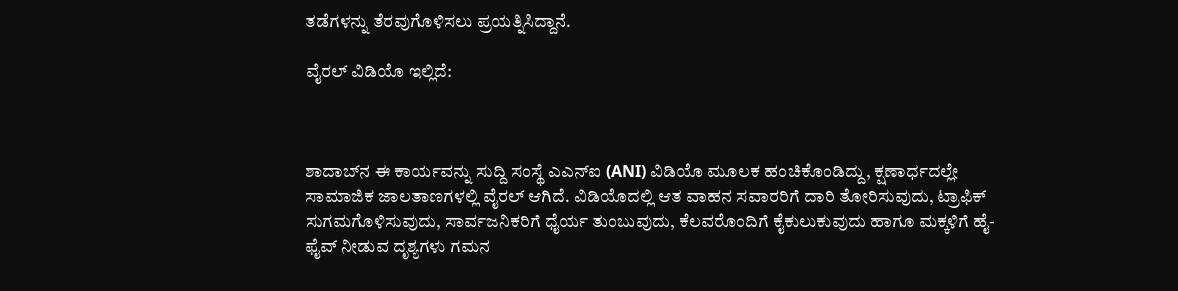ತಡೆಗಳನ್ನು ತೆರವುಗೊಳಿಸಲು ಪ್ರಯತ್ನಿಸಿದ್ದಾನೆ.

ವೈರಲ್‌ ವಿಡಿಯೊ ಇಲ್ಲಿದೆ:



ಶಾದಾಬ್‌ನ ಈ ಕಾರ್ಯವನ್ನು ಸುದ್ದಿ ಸಂಸ್ಥೆ ಎಎನ್‌ಐ (ANI) ವಿಡಿಯೊ ಮೂಲಕ ಹಂಚಿಕೊಂಡಿದ್ದು, ಕ್ಷಣಾರ್ಧದಲ್ಲೇ ಸಾಮಾಜಿಕ ಜಾಲತಾಣಗಳಲ್ಲಿ ವೈರಲ್ ಆಗಿದೆ. ವಿಡಿಯೊದಲ್ಲಿ ಆತ ವಾಹನ ಸವಾರರಿಗೆ ದಾರಿ ತೋರಿಸುವುದು, ಟ್ರಾಫಿಕ್ ಸುಗಮಗೊಳಿಸುವುದು, ಸಾರ್ವಜನಿಕರಿಗೆ ಧೈರ್ಯ ತುಂಬುವುದು, ಕೆಲವರೊಂದಿಗೆ ಕೈಕುಲುಕುವುದು ಹಾಗೂ ಮಕ್ಕಳಿಗೆ ಹೈ-ಫೈವ್ ನೀಡುವ ದೃಶ್ಯಗಳು ಗಮನ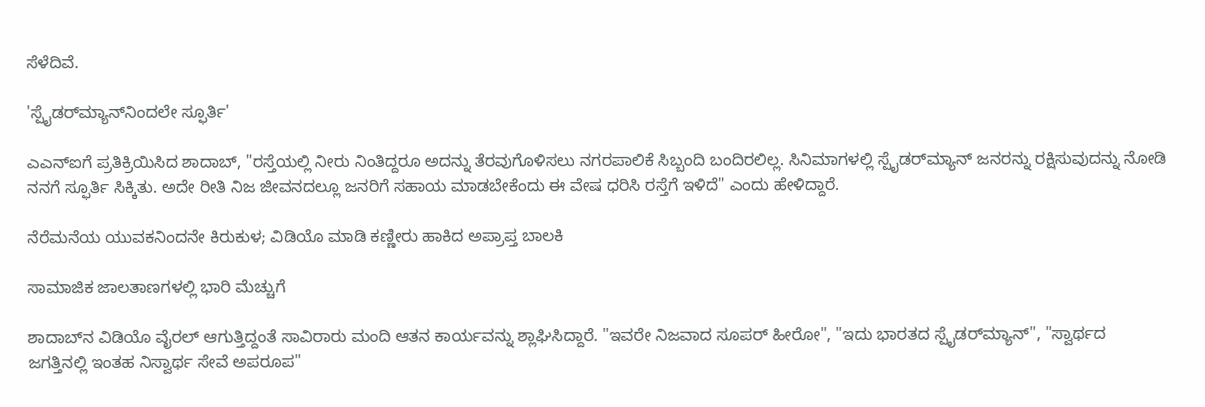ಸೆಳೆದಿವೆ.

'ಸ್ಪೈಡರ್‌ಮ್ಯಾನ್‌ನಿಂದಲೇ ಸ್ಫೂರ್ತಿ'

ಎಎನ್‌ಐಗೆ ಪ್ರತಿಕ್ರಿಯಿಸಿದ ಶಾದಾಬ್, "ರಸ್ತೆಯಲ್ಲಿ ನೀರು ನಿಂತಿದ್ದರೂ ಅದನ್ನು ತೆರವುಗೊಳಿಸಲು ನಗರಪಾಲಿಕೆ ಸಿಬ್ಬಂದಿ ಬಂದಿರಲಿಲ್ಲ. ಸಿನಿಮಾಗಳಲ್ಲಿ ಸ್ಪೈಡರ್‌ಮ್ಯಾನ್ ಜನರನ್ನು ರಕ್ಷಿಸುವುದನ್ನು ನೋಡಿ ನನಗೆ ಸ್ಫೂರ್ತಿ ಸಿಕ್ಕಿತು. ಅದೇ ರೀತಿ ನಿಜ ಜೀವನದಲ್ಲೂ ಜನರಿಗೆ ಸಹಾಯ ಮಾಡಬೇಕೆಂದು ಈ ವೇಷ ಧರಿಸಿ ರಸ್ತೆಗೆ ಇಳಿದೆ" ಎಂದು ಹೇಳಿದ್ದಾರೆ.

ನೆರೆಮನೆಯ ಯುವಕನಿಂದನೇ ಕಿರುಕುಳ; ವಿಡಿಯೊ ಮಾಡಿ ಕಣ್ಣೀರು ಹಾಕಿದ ಅಪ್ರಾಪ್ತ ಬಾಲಕಿ

ಸಾಮಾಜಿಕ ಜಾಲತಾಣಗಳಲ್ಲಿ ಭಾರಿ ಮೆಚ್ಚುಗೆ

ಶಾದಾಬ್‌ನ ವಿಡಿಯೊ ವೈರಲ್ ಆಗುತ್ತಿದ್ದಂತೆ ಸಾವಿರಾರು ಮಂದಿ ಆತನ ಕಾರ್ಯವನ್ನು ಶ್ಲಾಘಿಸಿದ್ದಾರೆ. "ಇವರೇ ನಿಜವಾದ ಸೂಪರ್ ಹೀರೋ", "ಇದು ಭಾರತದ ಸ್ಪೈಡರ್‌ಮ್ಯಾನ್", "ಸ್ವಾರ್ಥದ ಜಗತ್ತಿನಲ್ಲಿ ಇಂತಹ ನಿಸ್ವಾರ್ಥ ಸೇವೆ ಅಪರೂಪ"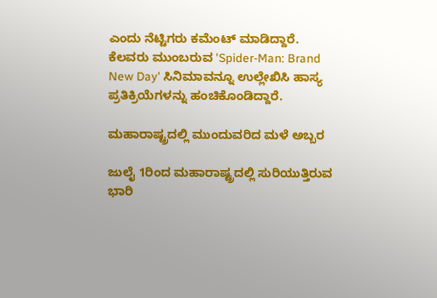ಎಂದು ನೆಟ್ಟಿಗರು ಕಮೆಂಟ್ ಮಾಡಿದ್ದಾರೆ. ಕೆಲವರು ಮುಂಬರುವ 'Spider-Man: Brand New Day' ಸಿನಿಮಾವನ್ನೂ ಉಲ್ಲೇಖಿಸಿ ಹಾಸ್ಯ ಪ್ರತಿಕ್ರಿಯೆಗಳನ್ನು ಹಂಚಿಕೊಂಡಿದ್ದಾರೆ.

ಮಹಾರಾಷ್ಟ್ರದಲ್ಲಿ ಮುಂದುವರಿದ ಮಳೆ ಅಬ್ಬರ

ಜುಲೈ 1ರಿಂದ ಮಹಾರಾಷ್ಟ್ರದಲ್ಲಿ ಸುರಿಯುತ್ತಿರುವ ಭಾರಿ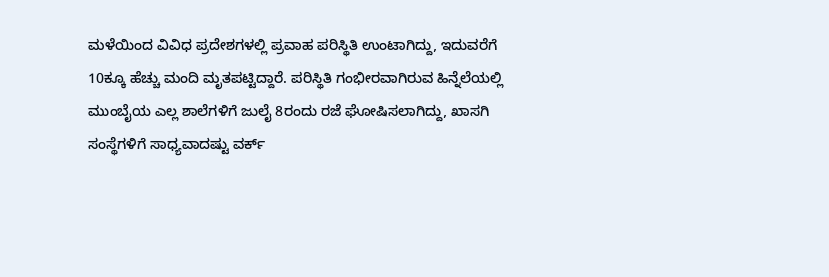ಮಳೆಯಿಂದ ವಿವಿಧ ಪ್ರದೇಶಗಳಲ್ಲಿ ಪ್ರವಾಹ ಪರಿಸ್ಥಿತಿ ಉಂಟಾಗಿದ್ದು, ಇದುವರೆಗೆ 10ಕ್ಕೂ ಹೆಚ್ಚು ಮಂದಿ ಮೃತಪಟ್ಟಿದ್ದಾರೆ. ಪರಿಸ್ಥಿತಿ ಗಂಭೀರವಾಗಿರುವ ಹಿನ್ನೆಲೆಯಲ್ಲಿ ಮುಂಬೈಯ ಎಲ್ಲ ಶಾಲೆಗಳಿಗೆ ಜುಲೈ 8ರಂದು ರಜೆ ಘೋಷಿಸಲಾಗಿದ್ದು, ಖಾಸಗಿ ಸಂಸ್ಥೆಗಳಿಗೆ ಸಾಧ್ಯವಾದಷ್ಟು ವರ್ಕ್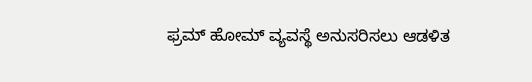ಫ್ರಮ್ ಹೋಮ್ ವ್ಯವಸ್ಥೆ ಅನುಸರಿಸಲು ಆಡಳಿತ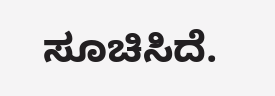ಸೂಚಿಸಿದೆ.